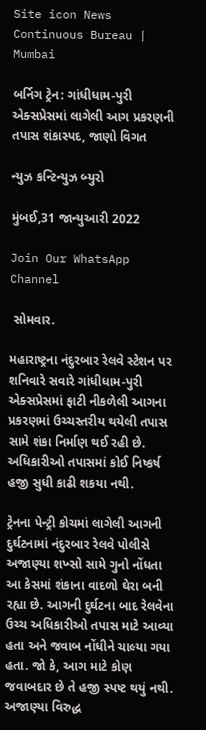Site icon News Continuous Bureau | Mumbai

બર્નિગ ટ્રેન: ગાંધીધામ-પુરી એક્સપ્રેસમાં લાગેલી આગ પ્રકરણની તપાસ શંકાસ્પદ, જાણો વિગત

ન્યુઝ કન્ટિન્યુઝ બ્યુરો

મુંબઈ,31 જાન્યુઆરી 2022

Join Our WhatsApp Channel

 સોમવાર.

મહારાષ્ટ્રના નંદુરબાર રેલવે સ્ટેશન પર શનિવારે સવારે ગાંધીધામ-પુરી એક્સપ્રેસમાં ફાટી નીકળેલી આગના પ્રકરણમાં ઉચ્ચસ્તરીય થયેલી તપાસ સામે શંકા નિર્માણ થઈ રહી છે. અધિકારીઓ તપાસમાં કોઈ નિષ્કર્ષ હજી સુધી કાઢી શકયા નથી.

ટ્રેનના પેન્ટ્રી કોચમાં લાગેલી આગની દુર્ઘટનામાં નંદુરબાર રેલવે પોલીસે અજાણ્યા શખ્સો સામે ગુનો નોંધતા આ કેસમાં શંકાના વાદળો ઘેરા બની રહ્યા છે. આગની દુર્ઘટના બાદ રેલવેના ઉચ્ચ અધિકારીઓ તપાસ માટે આવ્યા હતા અને જવાબ નોંધીને ચાલ્યા ગયા હતા. જો કે, આગ માટે કોણ જવાબદાર છે તે હજી સ્પષ્ટ થયું નથી. અજાણ્યા વિરુદ્ધ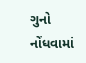ગુનો નોંધવામાં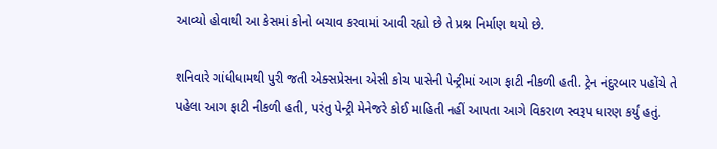આવ્યો હોવાથી આ કેસમાં કોનો બચાવ કરવામાં આવી રહ્યો છે તે પ્રશ્ન નિર્માણ થયો છે.

શનિવારે ગાંધીધામથી પુરી જતી એક્સપ્રેસના એસી કોચ પાસેની પેન્ટ્રીમાં આગ ફાટી નીકળી હતી. ટ્રેન નંદુરબાર પહોંચે તે પહેલા આગ ફાટી નીકળી હતી, પરંતુ પેન્ટ્રી મેનેજરે કોઈ માહિતી નહીં આપતા આગે વિકરાળ સ્વરૂપ ધારણ કર્યું હતું.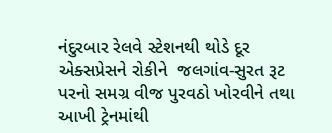નંદુરબાર રેલવે સ્ટેશનથી થોડે દૂર એક્સપ્રેસને રોકીને  જલગાંવ-સુરત રૂટ પરનો સમગ્ર વીજ પુરવઠો ખોરવીને તથા આખી ટ્રેનમાંથી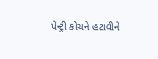પેન્ટ્રી કોચને હટાવીને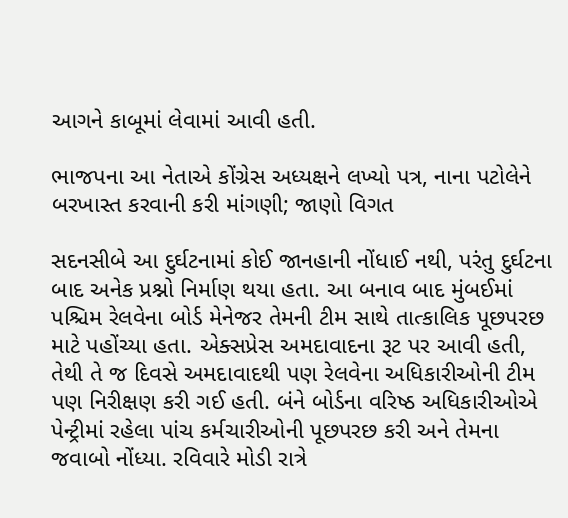આગને કાબૂમાં લેવામાં આવી હતી.

ભાજપના આ નેતાએ કોંગ્રેસ અધ્યક્ષને લખ્યો પત્ર, નાના પટોલેને બરખાસ્ત કરવાની કરી માંગણી; જાણો વિગત

સદનસીબે આ દુર્ઘટનામાં કોઈ જાનહાની નોંધાઈ નથી, પરંતુ દુર્ઘટના બાદ અનેક પ્રશ્નો નિર્માણ થયા હતા. આ બનાવ બાદ મુંબઈમાં પશ્ચિમ રેલવેના બોર્ડ મેનેજર તેમની ટીમ સાથે તાત્કાલિક પૂછપરછ માટે પહોંચ્યા હતા. એક્સપ્રેસ અમદાવાદના રૂટ પર આવી હતી, તેથી તે જ દિવસે અમદાવાદથી પણ રેલવેના અધિકારીઓની ટીમ પણ નિરીક્ષણ કરી ગઈ હતી. બંને બોર્ડના વરિષ્ઠ અધિકારીઓએ પેન્ટ્રીમાં રહેલા પાંચ કર્મચારીઓની પૂછપરછ કરી અને તેમના જવાબો નોંધ્યા. રવિવારે મોડી રાત્રે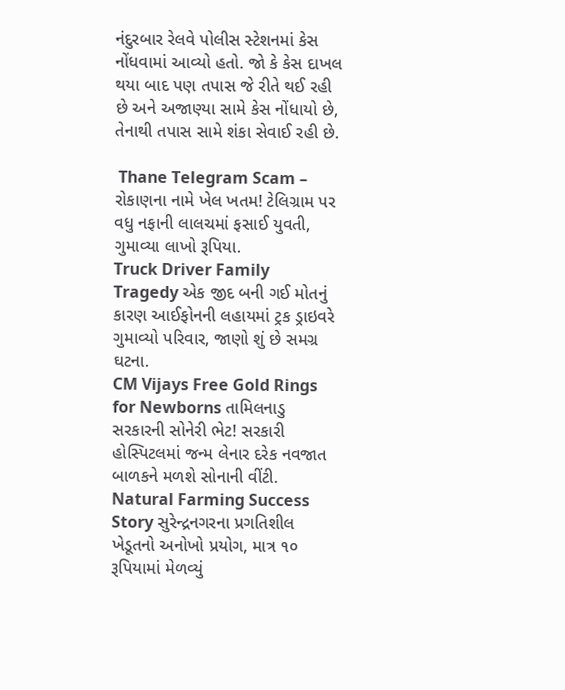નંદુરબાર રેલવે પોલીસ સ્ટેશનમાં કેસ નોંધવામાં આવ્યો હતો. જો કે કેસ દાખલ થયા બાદ પણ તપાસ જે રીતે થઈ રહી છે અને અજાણ્યા સામે કેસ નોંધાયો છે, તેનાથી તપાસ સામે શંકા સેવાઈ રહી છે.

 Thane Telegram Scam – રોકાણના નામે ખેલ ખતમ! ટેલિગ્રામ પર વધુ નફાની લાલચમાં ફસાઈ યુવતી, ગુમાવ્યા લાખો રૂપિયા.
Truck Driver Family Tragedy એક જીદ બની ગઈ મોતનું કારણ આઈફોનની લહાયમાં ટ્રક ડ્રાઇવરે ગુમાવ્યો પરિવાર, જાણો શું છે સમગ્ર ઘટના.
CM Vijays Free Gold Rings for Newborns તામિલનાડુ સરકારની સોનેરી ભેટ! સરકારી હોસ્પિટલમાં જન્મ લેનાર દરેક નવજાત બાળકને મળશે સોનાની વીંટી.
Natural Farming Success Story સુરેન્દ્રનગરના પ્રગતિશીલ ખેડૂતનો અનોખો પ્રયોગ, માત્ર ૧૦ રૂપિયામાં મેળવ્યું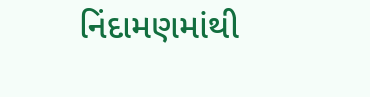નિંદામણમાંથી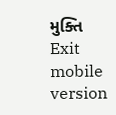મુક્તિ
Exit mobile version